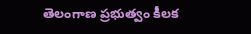తెలంగాణ ప్రభుత్వం కీలక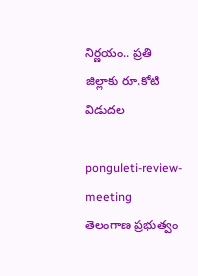నిర్ణయం.. ప్రతి జిల్లాకు రూ.కోటి విడుదల

ponguleti-review-meeting
తెలంగాణ ప్రభుత్వం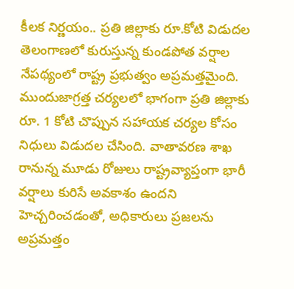కీలక నిర్ణయం.. ప్రతి జిల్లాకు రూ.కోటి విడుదల
తెలంగాణలో కురుస్తున్న కుండపోత వర్షాల నేపథ్యంలో రాష్ట్ర ప్రభుత్వం అప్రమత్తమైంది. ముందుజాగ్రత్త చర్యలలో భాగంగా ప్రతి జిల్లాకు రూ. 1 కోటి చొప్పున సహాయక చర్యల కోసం నిధులు విడుదల చేసింది. వాతావరణ శాఖ రానున్న మూడు రోజులు రాష్ట్రవ్యాప్తంగా భారీ వర్షాలు కురిసే అవకాశం ఉందని హెచ్చరించడంతో, అధికారులు ప్రజలను అప్రమత్తం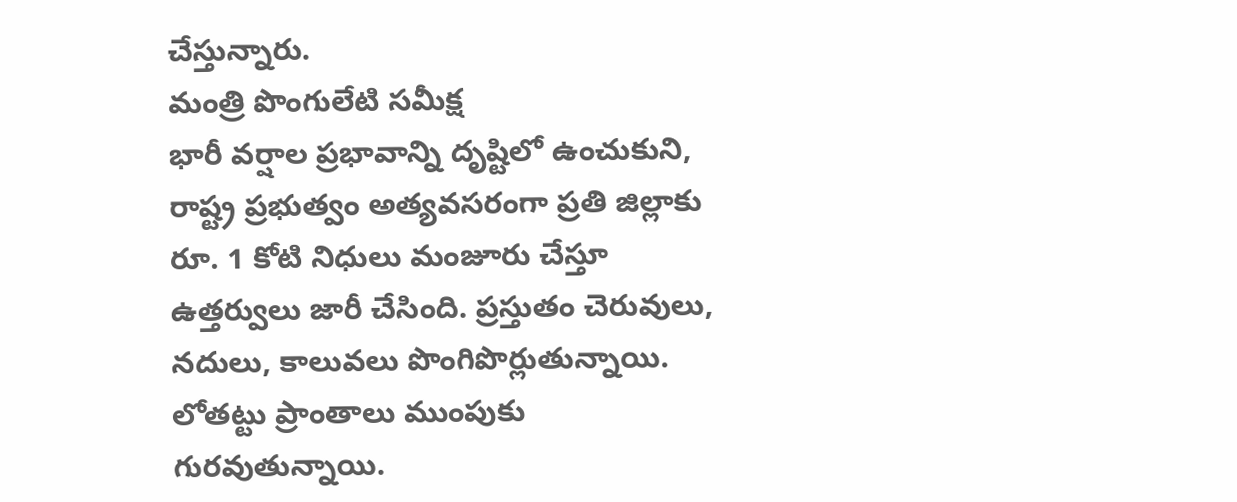చేస్తున్నారు.
మంత్రి పొంగులేటి సమీక్ష
భారీ వర్షాల ప్రభావాన్ని దృష్టిలో ఉంచుకుని, రాష్ట్ర ప్రభుత్వం అత్యవసరంగా ప్రతి జిల్లాకు రూ. 1 కోటి నిధులు మంజూరు చేస్తూ ఉత్తర్వులు జారీ చేసింది. ప్రస్తుతం చెరువులు, నదులు, కాలువలు పొంగిపొర్లుతున్నాయి. లోతట్టు ప్రాంతాలు ముంపుకు గురవుతున్నాయి.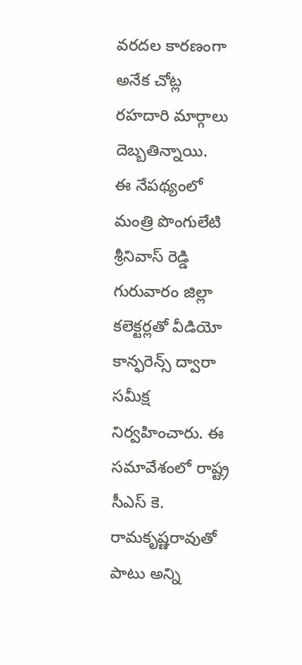వరదల కారణంగా అనేక చోట్ల రహదారి మార్గాలు దెబ్బతిన్నాయి.
ఈ నేపథ్యంలో మంత్రి పొంగులేటి శ్రీనివాస్ రెడ్డి గురువారం జిల్లా కలెక్టర్లతో వీడియో కాన్ఫరెన్స్ ద్వారా సమీక్ష నిర్వహించారు. ఈ సమావేశంలో రాష్ట్ర సీఎస్ కె. రామకృష్ణరావుతో పాటు అన్ని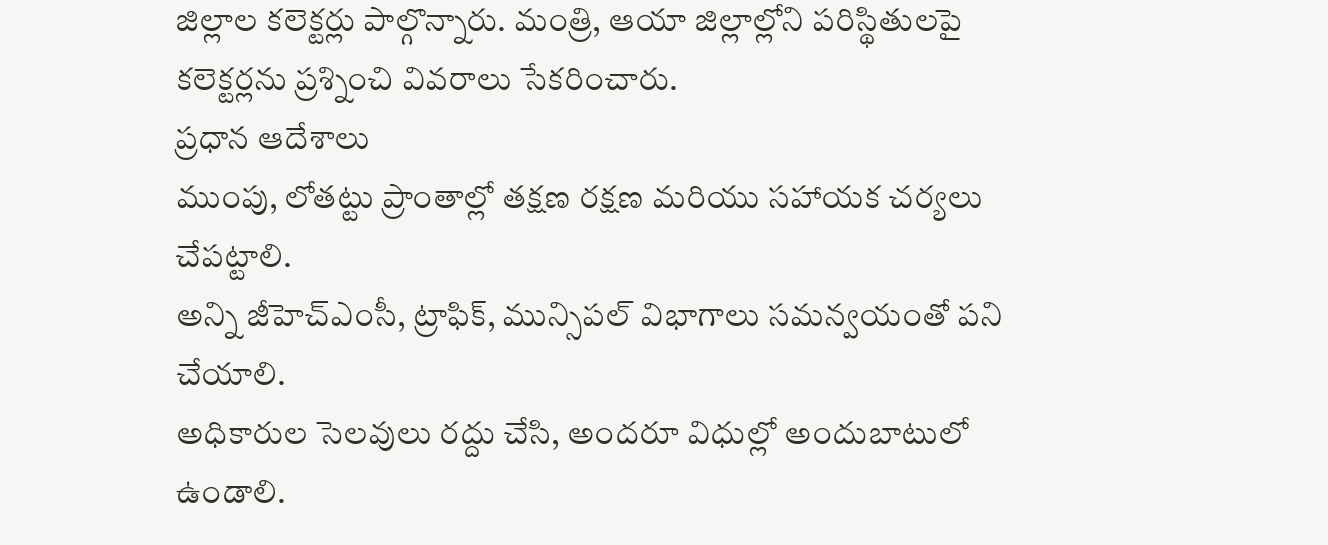జిల్లాల కలెక్టర్లు పాల్గొన్నారు. మంత్రి, ఆయా జిల్లాల్లోని పరిస్థితులపై కలెక్టర్లను ప్రశ్నించి వివరాలు సేకరించారు.
ప్రధాన ఆదేశాలు
ముంపు, లోతట్టు ప్రాంతాల్లో తక్షణ రక్షణ మరియు సహాయక చర్యలు చేపట్టాలి.
అన్ని జీహెచ్ఎంసీ, ట్రాఫిక్, మున్సిపల్ విభాగాలు సమన్వయంతో పని చేయాలి.
అధికారుల సెలవులు రద్దు చేసి, అందరూ విధుల్లో అందుబాటులో ఉండాలి.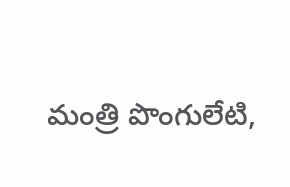మంత్రి పొంగులేటి,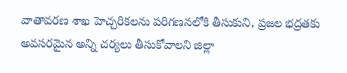వాతావరణ శాఖ హెచ్చరికలను పరిగణనలోకి తీసుకుని, ప్రజల భద్రతకు అవసరమైన అన్ని చర్యలు తీసుకోవాలని జిల్లా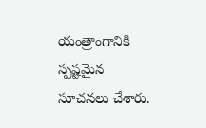యంత్రాంగానికి స్పష్టమైన సూచనలు చేశారు.